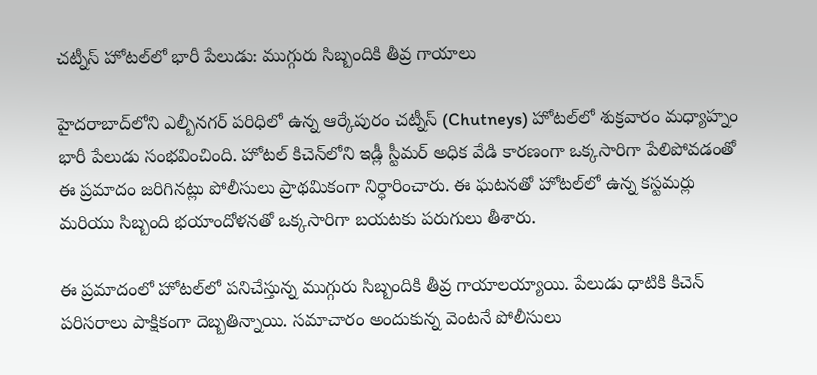చట్నీస్ హోటల్‌లో భారీ పేలుడు: ముగ్గురు సిబ్బందికి తీవ్ర గాయాలు

హైదరాబాద్‌లోని ఎల్బీనగర్ పరిధిలో ఉన్న ఆర్కేపురం చట్నీస్ (Chutneys) హోటల్‌లో శుక్రవారం మధ్యాహ్నం భారీ పేలుడు సంభవించింది. హోటల్ కిచెన్‌లోని ఇడ్లీ స్టీమర్ అధిక వేడి కారణంగా ఒక్కసారిగా పేలిపోవడంతో ఈ ప్రమాదం జరిగినట్లు పోలీసులు ప్రాథమికంగా నిర్ధారించారు. ఈ ఘటనతో హోటల్‌లో ఉన్న కస్టమర్లు మరియు సిబ్బంది భయాందోళనతో ఒక్కసారిగా బయటకు పరుగులు తీశారు.

ఈ ప్రమాదంలో హోటల్‌లో పనిచేస్తున్న ముగ్గురు సిబ్బందికి తీవ్ర గాయాలయ్యాయి. పేలుడు ధాటికి కిచెన్ పరిసరాలు పాక్షికంగా దెబ్బతిన్నాయి. సమాచారం అందుకున్న వెంటనే పోలీసులు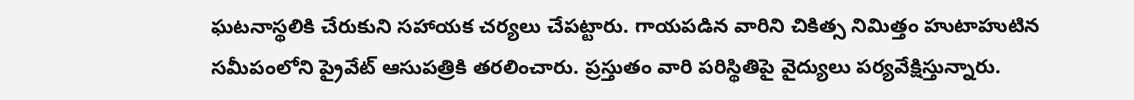ఘటనాస్థలికి చేరుకుని సహాయక చర్యలు చేపట్టారు. గాయపడిన వారిని చికిత్స నిమిత్తం హుటాహుటిన సమీపంలోని ప్రైవేట్ ఆసుపత్రికి తరలించారు. ప్రస్తుతం వారి పరిస్థితిపై వైద్యులు పర్యవేక్షిస్తున్నారు.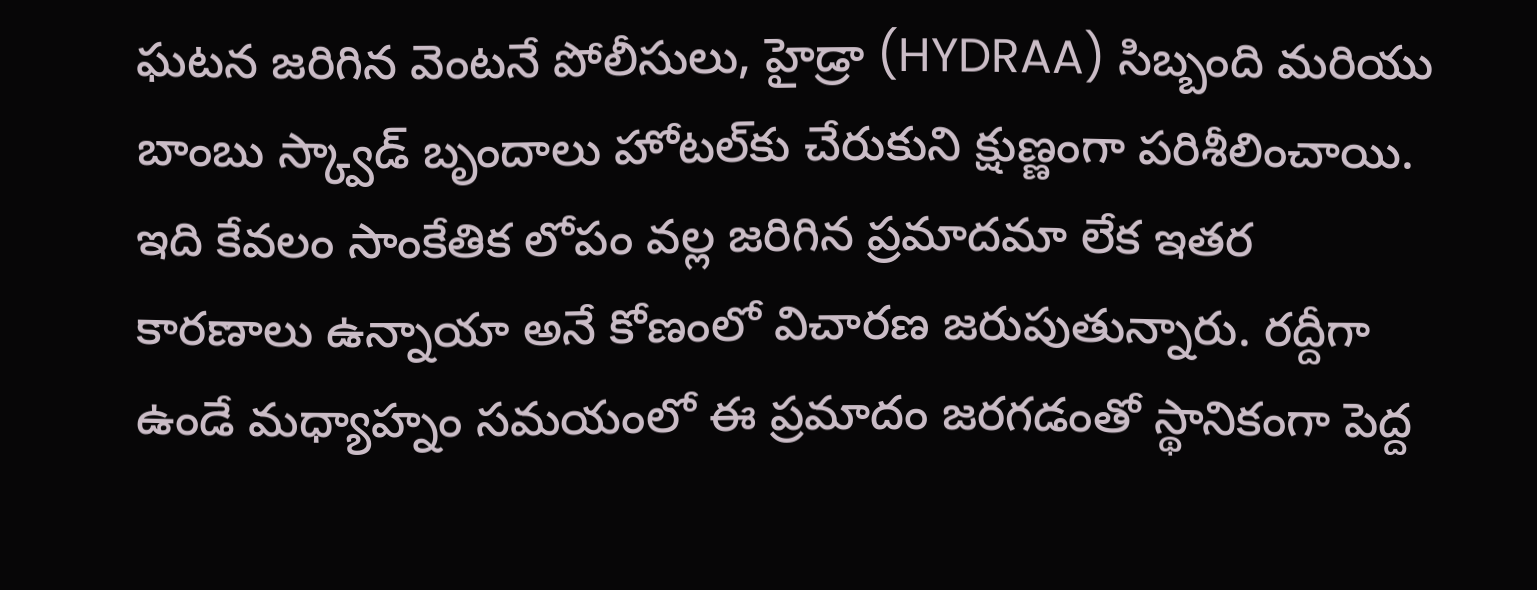ఘటన జరిగిన వెంటనే పోలీసులు, హైడ్రా (HYDRAA) సిబ్బంది మరియు బాంబు స్క్వాడ్ బృందాలు హోటల్‌కు చేరుకుని క్షుణ్ణంగా పరిశీలించాయి. ఇది కేవలం సాంకేతిక లోపం వల్ల జరిగిన ప్రమాదమా లేక ఇతర కారణాలు ఉన్నాయా అనే కోణంలో విచారణ జరుపుతున్నారు. రద్దీగా ఉండే మధ్యాహ్నం సమయంలో ఈ ప్రమాదం జరగడంతో స్థానికంగా పెద్ద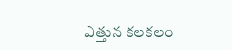ఎత్తున కలకలం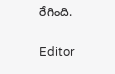రేగింది.

Editor